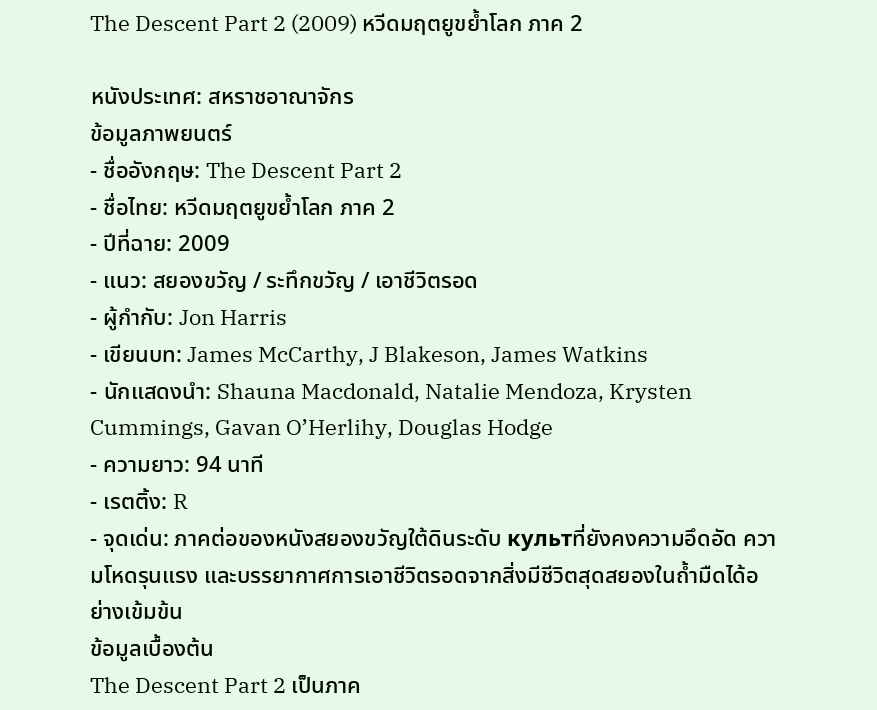The Descent Part 2 (2009) หวีดมฤตยูขย้ำโลก ภาค 2

หนังประเทศ: สหราชอาณาจักร
ข้อมูลภาพยนตร์
- ชื่ออังกฤษ: The Descent Part 2
- ชื่อไทย: หวีดมฤตยูขย้ำโลก ภาค 2
- ปีที่ฉาย: 2009
- แนว: สยองขวัญ / ระทึกขวัญ / เอาชีวิตรอด
- ผู้กำกับ: Jon Harris
- เขียนบท: James McCarthy, J Blakeson, James Watkins
- นักแสดงนำ: Shauna Macdonald, Natalie Mendoza, Krysten Cummings, Gavan O’Herlihy, Douglas Hodge
- ความยาว: 94 นาที
- เรตติ้ง: R
- จุดเด่น: ภาคต่อของหนังสยองขวัญใต้ดินระดับ культที่ยังคงความอึดอัด ความโหดรุนแรง และบรรยากาศการเอาชีวิตรอดจากสิ่งมีชีวิตสุดสยองในถ้ำมืดได้อย่างเข้มข้น
ข้อมูลเบื้องต้น
The Descent Part 2 เป็นภาค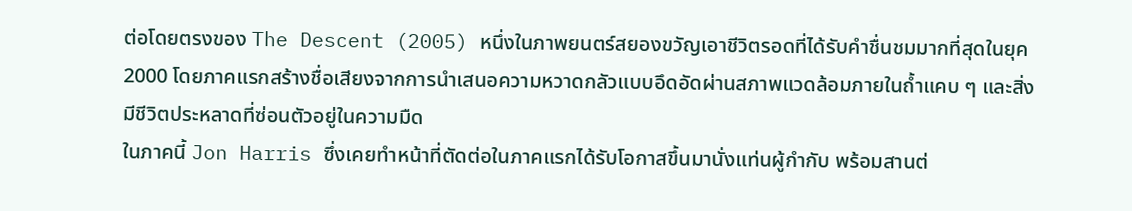ต่อโดยตรงของ The Descent (2005) หนึ่งในภาพยนตร์สยองขวัญเอาชีวิตรอดที่ได้รับคำชื่นชมมากที่สุดในยุค 2000 โดยภาคแรกสร้างชื่อเสียงจากการนำเสนอความหวาดกลัวแบบอึดอัดผ่านสภาพแวดล้อมภายในถ้ำแคบ ๆ และสิ่งมีชีวิตประหลาดที่ซ่อนตัวอยู่ในความมืด
ในภาคนี้ Jon Harris ซึ่งเคยทำหน้าที่ตัดต่อในภาคแรกได้รับโอกาสขึ้นมานั่งแท่นผู้กำกับ พร้อมสานต่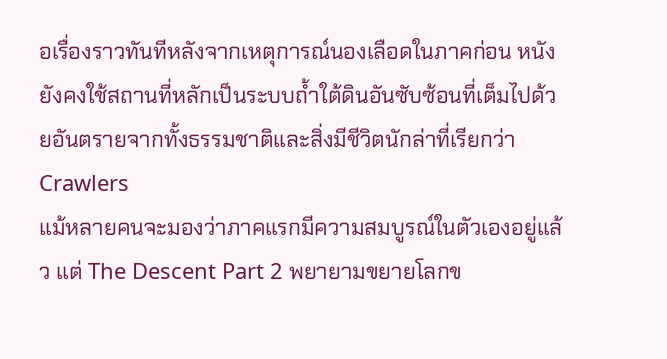อเรื่องราวทันทีหลังจากเหตุการณ์นองเลือดในภาคก่อน หนังยังคงใช้สถานที่หลักเป็นระบบถ้ำใต้ดินอันซับซ้อนที่เต็มไปด้วยอันตรายจากทั้งธรรมชาติและสิ่งมีชีวิตนักล่าที่เรียกว่า Crawlers
แม้หลายคนจะมองว่าภาคแรกมีความสมบูรณ์ในตัวเองอยู่แล้ว แต่ The Descent Part 2 พยายามขยายโลกข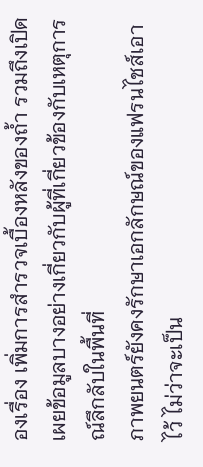องเรื่อง เพิ่มการสำรวจเบื้องหลังของถ้ำ รวมถึงเปิดเผยข้อมูลบางอย่างเกี่ยวกับผู้ที่เกี่ยวข้องกับเหตุการณ์ลึกลับในพื้นที่
ภาพยนตร์ยังคงรักษาเอกลักษณ์ของแฟรนไชส์เอาไว้ ไม่ว่าจะเป็น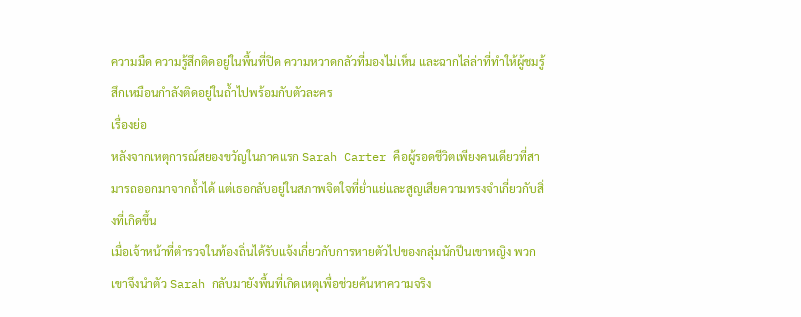ความมืด ความรู้สึกติดอยู่ในพื้นที่ปิด ความหวาดกลัวที่มองไม่เห็น และฉากไล่ล่าที่ทำให้ผู้ชมรู้สึกเหมือนกำลังติดอยู่ในถ้ำไปพร้อมกับตัวละคร
เรื่องย่อ
หลังจากเหตุการณ์สยองขวัญในภาคแรก Sarah Carter คือผู้รอดชีวิตเพียงคนเดียวที่สามารถออกมาจากถ้ำได้ แต่เธอกลับอยู่ในสภาพจิตใจที่ย่ำแย่และสูญเสียความทรงจำเกี่ยวกับสิ่งที่เกิดขึ้น
เมื่อเจ้าหน้าที่ตำรวจในท้องถิ่นได้รับแจ้งเกี่ยวกับการหายตัวไปของกลุ่มนักปีนเขาหญิง พวกเขาจึงนำตัว Sarah กลับมายังพื้นที่เกิดเหตุเพื่อช่วยค้นหาความจริง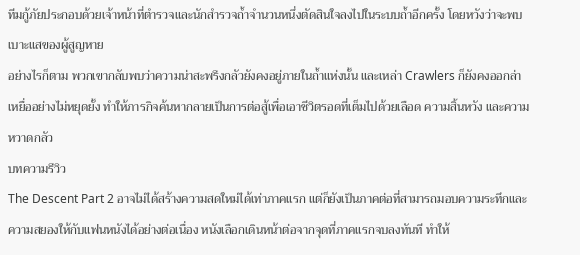ทีมกู้ภัยประกอบด้วยเจ้าหน้าที่ตำรวจและนักสำรวจถ้ำจำนวนหนึ่งตัดสินใจลงไปในระบบถ้ำอีกครั้ง โดยหวังว่าจะพบเบาะแสของผู้สูญหาย
อย่างไรก็ตาม พวกเขากลับพบว่าความน่าสะพรึงกลัวยังคงอยู่ภายในถ้ำแห่งนั้น และเหล่า Crawlers ก็ยังคงออกล่าเหยื่ออย่างไม่หยุดยั้ง ทำให้ภารกิจค้นหากลายเป็นการต่อสู้เพื่อเอาชีวิตรอดที่เต็มไปด้วยเลือด ความสิ้นหวัง และความหวาดกลัว
บทความรีวิว
The Descent Part 2 อาจไม่ได้สร้างความสดใหม่ได้เท่าภาคแรก แต่ก็ยังเป็นภาคต่อที่สามารถมอบความระทึกและความสยองให้กับแฟนหนังได้อย่างต่อเนื่อง หนังเลือกเดินหน้าต่อจากจุดที่ภาคแรกจบลงทันที ทำให้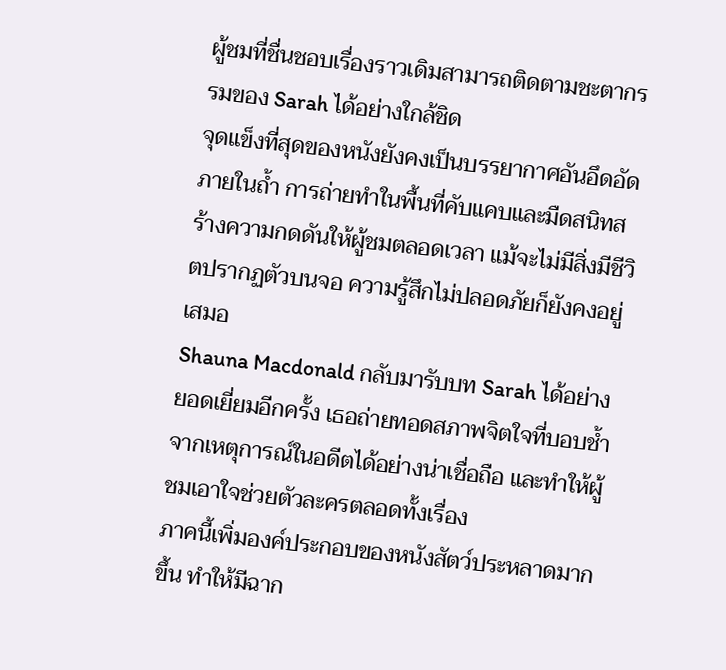ผู้ชมที่ชื่นชอบเรื่องราวเดิมสามารถติดตามชะตากรรมของ Sarah ได้อย่างใกล้ชิด
จุดแข็งที่สุดของหนังยังคงเป็นบรรยากาศอันอึดอัดภายในถ้ำ การถ่ายทำในพื้นที่คับแคบและมืดสนิทสร้างความกดดันให้ผู้ชมตลอดเวลา แม้จะไม่มีสิ่งมีชีวิตปรากฏตัวบนจอ ความรู้สึกไม่ปลอดภัยก็ยังคงอยู่เสมอ
Shauna Macdonald กลับมารับบท Sarah ได้อย่างยอดเยี่ยมอีกครั้ง เธอถ่ายทอดสภาพจิตใจที่บอบช้ำจากเหตุการณ์ในอดีตได้อย่างน่าเชื่อถือ และทำให้ผู้ชมเอาใจช่วยตัวละครตลอดทั้งเรื่อง
ภาคนี้เพิ่มองค์ประกอบของหนังสัตว์ประหลาดมากขึ้น ทำให้มีฉาก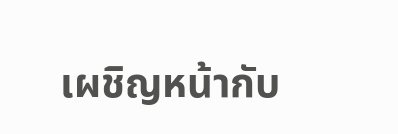เผชิญหน้ากับ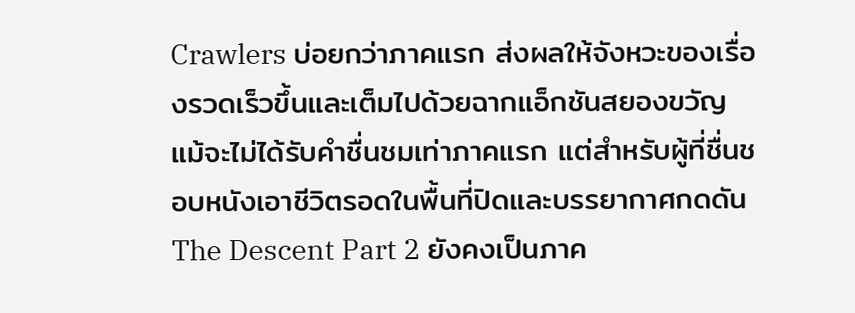Crawlers บ่อยกว่าภาคแรก ส่งผลให้จังหวะของเรื่องรวดเร็วขึ้นและเต็มไปด้วยฉากแอ็กชันสยองขวัญ
แม้จะไม่ได้รับคำชื่นชมเท่าภาคแรก แต่สำหรับผู้ที่ชื่นชอบหนังเอาชีวิตรอดในพื้นที่ปิดและบรรยากาศกดดัน The Descent Part 2 ยังคงเป็นภาค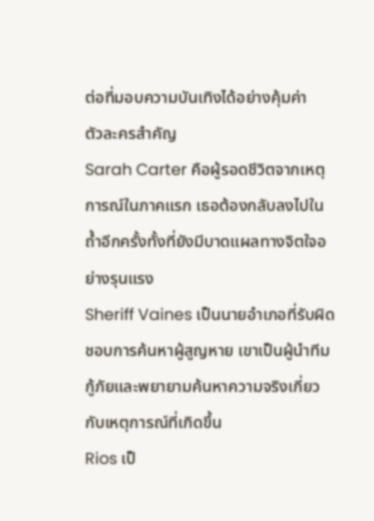ต่อที่มอบความบันเทิงได้อย่างคุ้มค่า
ตัวละครสำคัญ
Sarah Carter คือผู้รอดชีวิตจากเหตุการณ์ในภาคแรก เธอต้องกลับลงไปในถ้ำอีกครั้งทั้งที่ยังมีบาดแผลทางจิตใจอย่างรุนแรง
Sheriff Vaines เป็นนายอำเภอที่รับผิดชอบการค้นหาผู้สูญหาย เขาเป็นผู้นำทีมกู้ภัยและพยายามค้นหาความจริงเกี่ยวกับเหตุการณ์ที่เกิดขึ้น
Rios เป็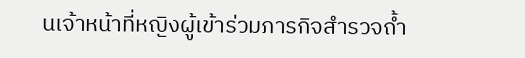นเจ้าหน้าที่หญิงผู้เข้าร่วมภารกิจสำรวจถ้ำ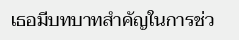เธอมีบทบาทสำคัญในการช่ว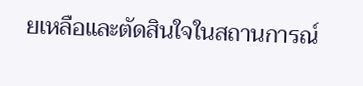ยเหลือและตัดสินใจในสถานการณ์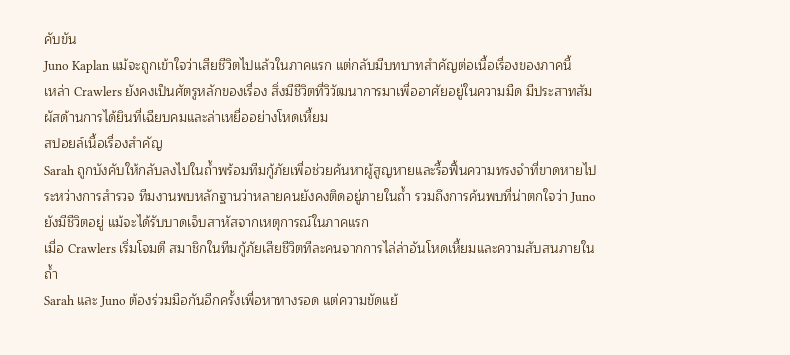คับขัน
Juno Kaplan แม้จะถูกเข้าใจว่าเสียชีวิตไปแล้วในภาคแรก แต่กลับมีบทบาทสำคัญต่อเนื้อเรื่องของภาคนี้
เหล่า Crawlers ยังคงเป็นศัตรูหลักของเรื่อง สิ่งมีชีวิตที่วิวัฒนาการมาเพื่ออาศัยอยู่ในความมืด มีประสาทสัมผัสด้านการได้ยินที่เฉียบคมและล่าเหยื่ออย่างโหดเหี้ยม
สปอยล์เนื้อเรื่องสำคัญ
Sarah ถูกบังคับให้กลับลงไปในถ้ำพร้อมทีมกู้ภัยเพื่อช่วยค้นหาผู้สูญหายและรื้อฟื้นความทรงจำที่ขาดหายไป
ระหว่างการสำรวจ ทีมงานพบหลักฐานว่าหลายคนยังคงติดอยู่ภายในถ้ำ รวมถึงการค้นพบที่น่าตกใจว่า Juno ยังมีชีวิตอยู่ แม้จะได้รับบาดเจ็บสาหัสจากเหตุการณ์ในภาคแรก
เมื่อ Crawlers เริ่มโจมตี สมาชิกในทีมกู้ภัยเสียชีวิตทีละคนจากการไล่ล่าอันโหดเหี้ยมและความสับสนภายในถ้ำ
Sarah และ Juno ต้องร่วมมือกันอีกครั้งเพื่อหาทางรอด แต่ความขัดแย้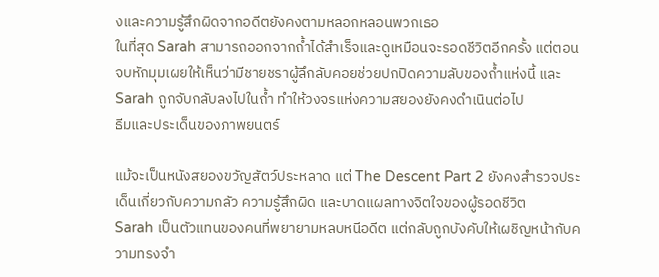งและความรู้สึกผิดจากอดีตยังคงตามหลอกหลอนพวกเธอ
ในที่สุด Sarah สามารถออกจากถ้ำได้สำเร็จและดูเหมือนจะรอดชีวิตอีกครั้ง แต่ตอนจบหักมุมเผยให้เห็นว่ามีชายชราผู้ลึกลับคอยช่วยปกปิดความลับของถ้ำแห่งนี้ และ Sarah ถูกจับกลับลงไปในถ้ำ ทำให้วงจรแห่งความสยองยังคงดำเนินต่อไป
ธีมและประเด็นของภาพยนตร์

แม้จะเป็นหนังสยองขวัญสัตว์ประหลาด แต่ The Descent Part 2 ยังคงสำรวจประเด็นเกี่ยวกับความกลัว ความรู้สึกผิด และบาดแผลทางจิตใจของผู้รอดชีวิต
Sarah เป็นตัวแทนของคนที่พยายามหลบหนีอดีต แต่กลับถูกบังคับให้เผชิญหน้ากับความทรงจำ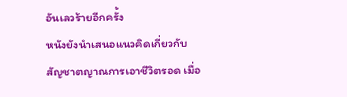อันเลวร้ายอีกครั้ง
หนังยังนำเสนอแนวคิดเกี่ยวกับสัญชาตญาณการเอาชีวิตรอด เมื่อ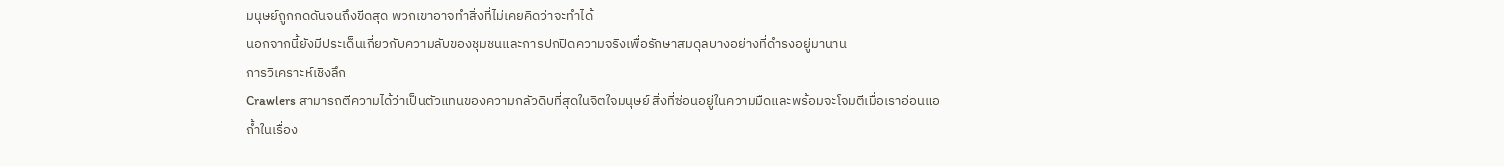มนุษย์ถูกกดดันจนถึงขีดสุด พวกเขาอาจทำสิ่งที่ไม่เคยคิดว่าจะทำได้
นอกจากนี้ยังมีประเด็นเกี่ยวกับความลับของชุมชนและการปกปิดความจริงเพื่อรักษาสมดุลบางอย่างที่ดำรงอยู่มานาน
การวิเคราะห์เชิงลึก
Crawlers สามารถตีความได้ว่าเป็นตัวแทนของความกลัวดิบที่สุดในจิตใจมนุษย์ สิ่งที่ซ่อนอยู่ในความมืดและพร้อมจะโจมตีเมื่อเราอ่อนแอ
ถ้ำในเรื่อง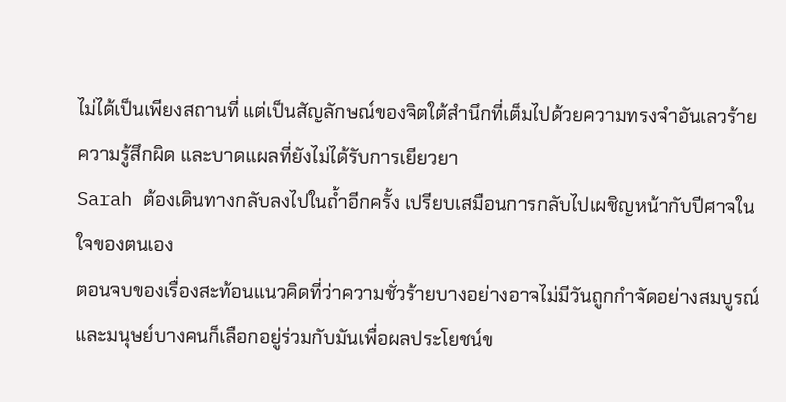ไม่ได้เป็นเพียงสถานที่ แต่เป็นสัญลักษณ์ของจิตใต้สำนึกที่เต็มไปด้วยความทรงจำอันเลวร้าย ความรู้สึกผิด และบาดแผลที่ยังไม่ได้รับการเยียวยา
Sarah ต้องเดินทางกลับลงไปในถ้ำอีกครั้ง เปรียบเสมือนการกลับไปเผชิญหน้ากับปีศาจในใจของตนเอง
ตอนจบของเรื่องสะท้อนแนวคิดที่ว่าความชั่วร้ายบางอย่างอาจไม่มีวันถูกกำจัดอย่างสมบูรณ์ และมนุษย์บางคนก็เลือกอยู่ร่วมกับมันเพื่อผลประโยชน์ข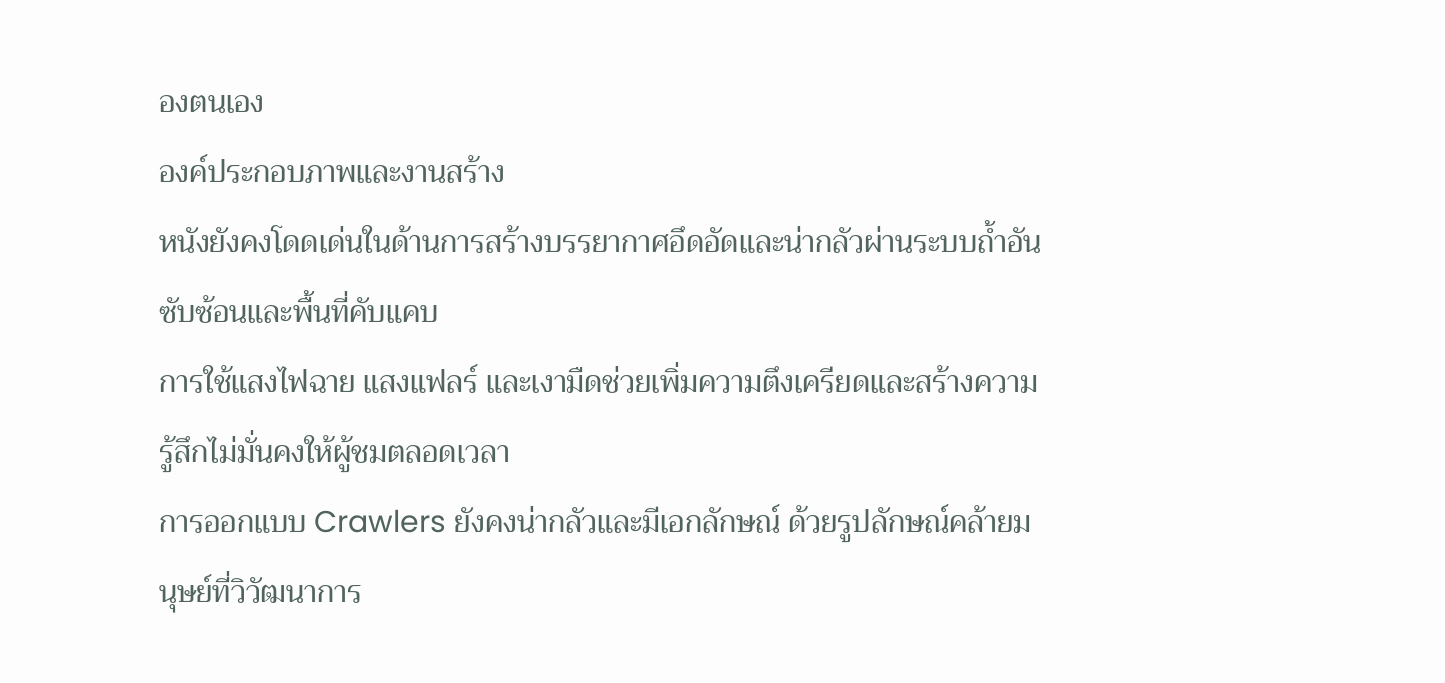องตนเอง
องค์ประกอบภาพและงานสร้าง
หนังยังคงโดดเด่นในด้านการสร้างบรรยากาศอึดอัดและน่ากลัวผ่านระบบถ้ำอันซับซ้อนและพื้นที่คับแคบ
การใช้แสงไฟฉาย แสงแฟลร์ และเงามืดช่วยเพิ่มความตึงเครียดและสร้างความรู้สึกไม่มั่นคงให้ผู้ชมตลอดเวลา
การออกแบบ Crawlers ยังคงน่ากลัวและมีเอกลักษณ์ ด้วยรูปลักษณ์คล้ายมนุษย์ที่วิวัฒนาการ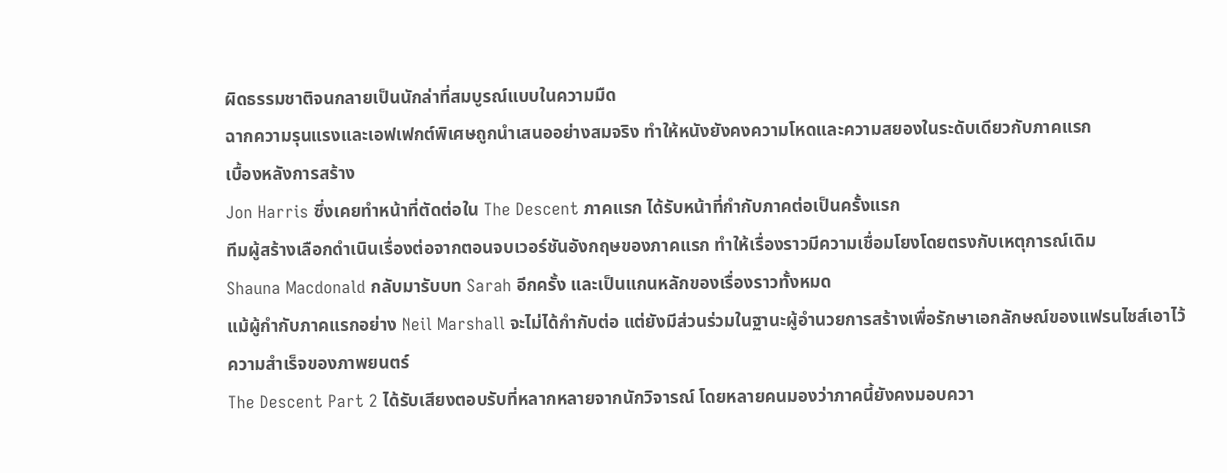ผิดธรรมชาติจนกลายเป็นนักล่าที่สมบูรณ์แบบในความมืด
ฉากความรุนแรงและเอฟเฟกต์พิเศษถูกนำเสนออย่างสมจริง ทำให้หนังยังคงความโหดและความสยองในระดับเดียวกับภาคแรก
เบื้องหลังการสร้าง
Jon Harris ซึ่งเคยทำหน้าที่ตัดต่อใน The Descent ภาคแรก ได้รับหน้าที่กำกับภาคต่อเป็นครั้งแรก
ทีมผู้สร้างเลือกดำเนินเรื่องต่อจากตอนจบเวอร์ชันอังกฤษของภาคแรก ทำให้เรื่องราวมีความเชื่อมโยงโดยตรงกับเหตุการณ์เดิม
Shauna Macdonald กลับมารับบท Sarah อีกครั้ง และเป็นแกนหลักของเรื่องราวทั้งหมด
แม้ผู้กำกับภาคแรกอย่าง Neil Marshall จะไม่ได้กำกับต่อ แต่ยังมีส่วนร่วมในฐานะผู้อำนวยการสร้างเพื่อรักษาเอกลักษณ์ของแฟรนไชส์เอาไว้
ความสำเร็จของภาพยนตร์
The Descent Part 2 ได้รับเสียงตอบรับที่หลากหลายจากนักวิจารณ์ โดยหลายคนมองว่าภาคนี้ยังคงมอบควา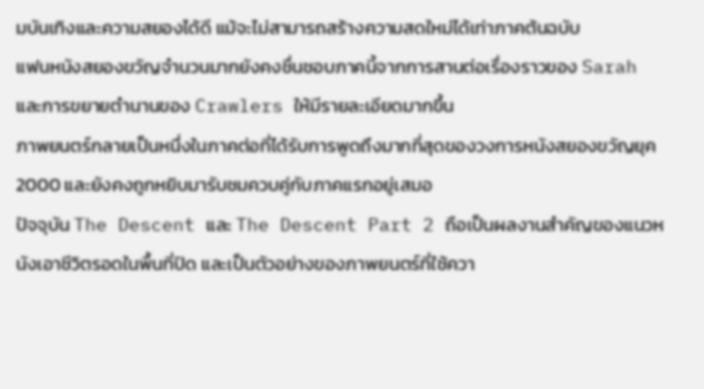มบันเทิงและความสยองได้ดี แม้จะไม่สามารถสร้างความสดใหม่ได้เท่าภาคต้นฉบับ
แฟนหนังสยองขวัญจำนวนมากยังคงชื่นชอบภาคนี้จากการสานต่อเรื่องราวของ Sarah และการขยายตำนานของ Crawlers ให้มีรายละเอียดมากขึ้น
ภาพยนตร์กลายเป็นหนึ่งในภาคต่อที่ได้รับการพูดถึงมากที่สุดของวงการหนังสยองขวัญยุค 2000 และยังคงถูกหยิบมารับชมควบคู่กับภาคแรกอยู่เสมอ
ปัจจุบัน The Descent และ The Descent Part 2 ถือเป็นผลงานสำคัญของแนวหนังเอาชีวิตรอดในพื้นที่ปิด และเป็นตัวอย่างของภาพยนตร์ที่ใช้ควา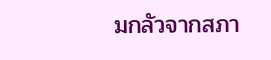มกลัวจากสภา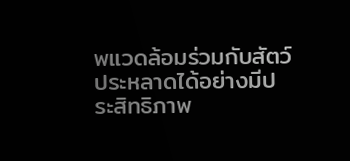พแวดล้อมร่วมกับสัตว์ประหลาดได้อย่างมีประสิทธิภาพ